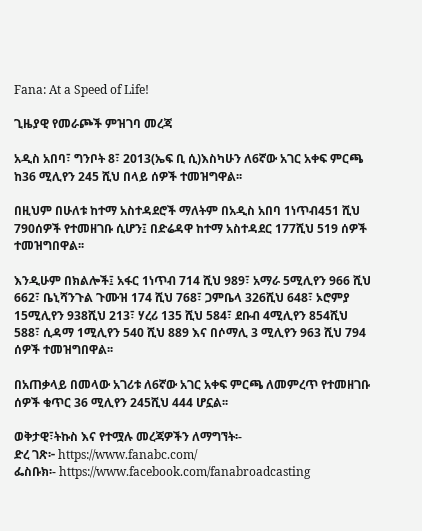Fana: At a Speed of Life!

ጊዜያዊ የመራጮች ምዝገባ መረጃ

አዲስ አበባ፣ ግንቦት 8፣ 2013(ኤፍ ቢ ሲ)እስካሁን ለ6ኛው አገር አቀፍ ምርጫ ከ36 ሚሊየን 245 ሺህ በላይ ሰዎች ተመዝግዋል፡፡

በዚህም በሁለቱ ከተማ አስተዳደሮች ማለትም በአዲስ አበባ 1ነጥብ451 ሺህ 790ሰዎች የተመዘገቡ ሲሆን፤ በድሬዳዋ ከተማ አስተዳደር 177ሺህ 519 ሰዎች ተመዝግበዋል፡፡

እንዲሁም በክልሎች፤ አፋር 1ነጥብ 714 ሺህ 989፣ አማራ 5ሚሊየን 966 ሺህ 662፣ ቤኒሻንጉል ጉሙዝ 174 ሺህ 768፣ ጋምቤላ 326ሺህ 648፣ ኦሮምያ 15ሚሊየን 938ሺህ 213፣ ሃረሪ 135 ሺህ 584፣ ደቡብ 4ሚሊየን 854ሺህ 588፣ ሲዳማ 1ሚሊየን 540 ሺህ 889 እና በሶማሊ 3 ሚሊየን 963 ሺህ 794 ሰዎች ተመዝግበዋል፡፡

በአጠቃላይ በመላው አገሪቱ ለ6ኛው አገር አቀፍ ምርጫ ለመምረጥ የተመዘገቡ ሰዎች ቁጥር 36 ሚሊየን 245ሺህ 444 ሆኗል፡፡

ወቅታዊ፣ትኩስ እና የተሟሉ መረጃዎችን ለማግኘት፡-
ድረ ገጽ፦ https://www.fanabc.com/
ፌስቡክ፡- https://www.facebook.com/fanabroadcasting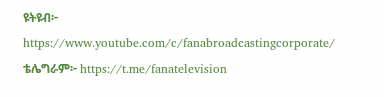ዩትዩብ፦ https://www.youtube.com/c/fanabroadcastingcorporate/
ቴሌግራም፦ https://t.me/fanatelevision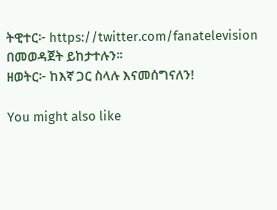ትዊተር፦ https://twitter.com/fanatelevision በመወዳጀት ይከታተሉን፡፡
ዘወትር፦ ከእኛ ጋር ስላሉ እናመሰግናለን!

You might also like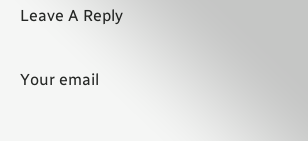Leave A Reply

Your email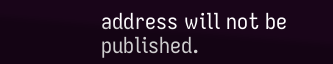address will not be published.